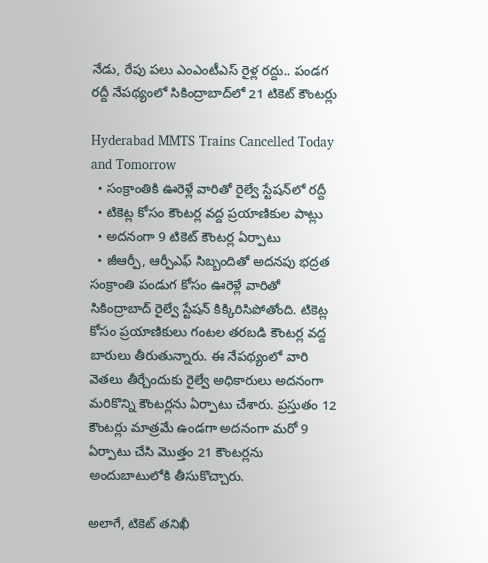నేడు, రేపు పలు ఎంఎంటీఎస్ రైళ్ల రద్దు.. పండగ రద్దీ నేపథ్యంలో సికింద్రాబాద్‌లో 21 టికెట్ కౌంటర్లు

Hyderabad MMTS Trains Cancelled Today and Tomorrow
  • సంక్రాంతికి ఊరెళ్లే వారితో రైల్వే స్టేషన్‌లో రద్దీ
  • టికెట్ల కోసం కౌంటర్ల వద్ద ప్రయాణికుల పాట్లు
  • అదనంగా 9 టికెట్ కౌంటర్ల ఏర్పాటు
  • జీఆర్పీ, ఆర్పీఎఫ్ సిబ్బందితో అదనపు భద్రత
సంక్రాంతి పండుగ కోసం ఊరెళ్లే వారితో సికింద్రాబాద్ రైల్వే స్టేషన్ కిక్కిరిసిపోతోంది. టికెట్ల కోసం ప్రయాణికులు గంటల తరబడి కౌంటర్ల వద్ద బారులు తీరుతున్నారు. ఈ నేపథ్యంలో వారి వెతలు తీర్చేందుకు రైల్వే అధికారులు అదనంగా మరికొన్ని కౌంటర్లను ఏర్పాటు చేశారు. ప్రస్తుతం 12 కౌంటర్లు మాత్రమే ఉండగా అదనంగా మరో 9 ఏర్పాటు చేసి మొత్తం 21 కౌంటర్లను అందుబాటులోకి తీసుకొచ్చారు.

అలాగే, టికెట్ తనిఖీ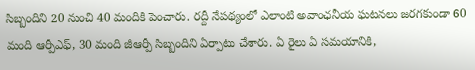సిబ్బందిని 20 నుంచి 40 మందికి పెంచారు. రద్దీ నేపథ్యంలో ఎలాంటి అవాంఛనీయ ఘటనలు జరగకుండా 60 మంది ఆర్పీఎఫ్, 30 మంది జీఆర్పీ సిబ్బందిని ఏర్పాటు చేశారు. ఏ రైలు ఏ సమయానికి,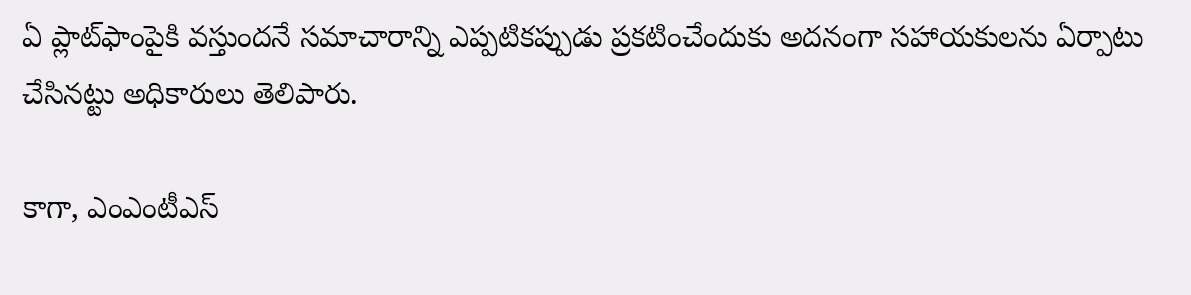ఏ ప్లాట్‌ఫాంపైకి వస్తుందనే సమాచారాన్ని ఎప్పటికప్పుడు ప్రకటించేందుకు అదనంగా సహాయకులను ఏర్పాటు చేసినట్టు అధికారులు తెలిపారు.

కాగా, ఎంఎంటీఎస్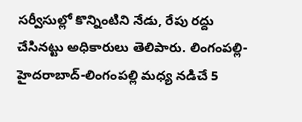సర్వీసుల్లో కొన్నింటిని నేడు, రేపు రద్దు చేసినట్టు అధికారులు తెలిపారు. లింగంపల్లి-హైదరాబాద్-లింగంపల్లి మధ్య నడిచే 5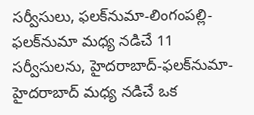సర్వీసులు, ఫలక్‌నుమా-లింగంపల్లి-ఫలక్‌నుమా మధ్య నడిచే 11 సర్వీసులను, హైదరాబాద్-ఫలక్‌నుమా-హైదరాబాద్ మధ్య నడిచే ఒక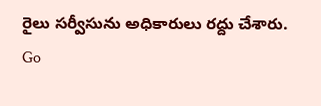రైలు సర్వీసును అధికారులు రద్దు చేశారు.
Go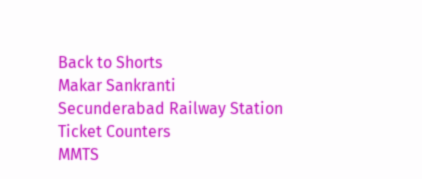Back to Shorts
Makar Sankranti
Secunderabad Railway Station
Ticket Counters
MMTS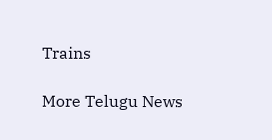Trains

More Telugu News